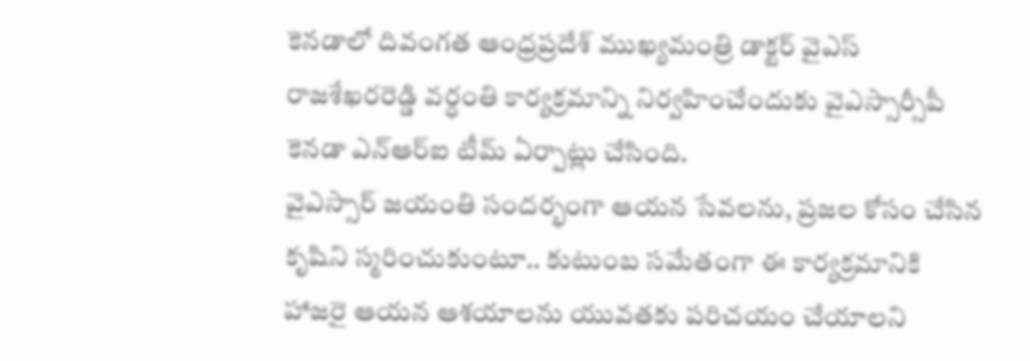కెనడాలో దివంగత ఆంధ్రప్రదేశ్ ముఖ్యమంత్రి డాక్టర్ వైఎస్ రాజశేఖరరెడ్డి వర్ధంతి కార్యక్రమాన్ని నిర్వహించేందుకు వైఎస్సార్సీపీ కెనడా ఎన్ఆర్ఐ టీమ్ ఏర్పాట్లు చేసింది.
వైఎస్సార్ జయంతి సందర్భంగా ఆయన సేవలను, ప్రజల కోసం చేసిన కృషిని స్మరించుకుంటూ.. కుటుంబ సమేతంగా ఈ కార్యక్రమానికి హాజరై ఆయన ఆశయాలను యువతకు పరిచయం చేయాలని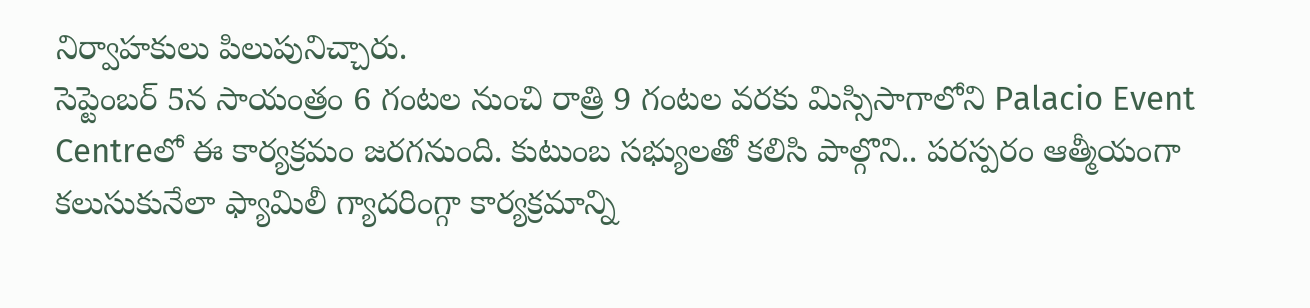నిర్వాహకులు పిలుపునిచ్చారు.
సెప్టెంబర్ 5న సాయంత్రం 6 గంటల నుంచి రాత్రి 9 గంటల వరకు మిస్సిసాగాలోని Palacio Event Centreలో ఈ కార్యక్రమం జరగనుంది. కుటుంబ సభ్యులతో కలిసి పాల్గొని.. పరస్పరం ఆత్మీయంగా కలుసుకునేలా ఫ్యామిలీ గ్యాదరింగ్గా కార్యక్రమాన్ని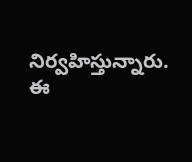నిర్వహిస్తున్నారు.
ఈ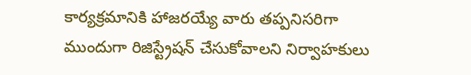కార్యక్రమానికి హాజరయ్యే వారు తప్పనిసరిగా ముందుగా రిజిస్ట్రేషన్ చేసుకోవాలని నిర్వాహకులు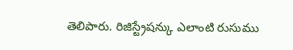తెలిపారు. రిజిస్ట్రేషన్కు ఎలాంటి రుసుము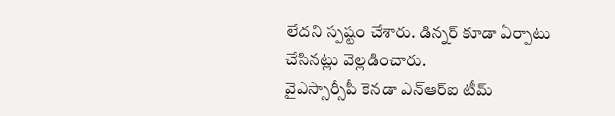లేదని స్పష్టం చేశారు. డిన్నర్ కూడా ఏర్పాటు చేసినట్లు వెల్లడించారు.
వైఎస్సార్సీపీ కెనడా ఎన్ఆర్ఐ టీమ్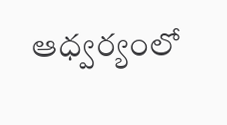ఆధ్వర్యంలో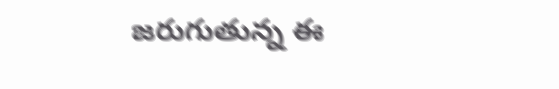జరుగుతున్న ఈ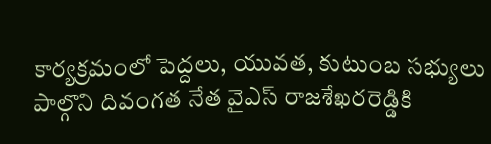కార్యక్రమంలో పెద్దలు, యువత, కుటుంబ సభ్యులు పాల్గొని దివంగత నేత వైఎస్ రాజశేఖరరెడ్డికి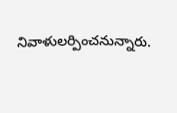నివాళులర్పించనున్నారు.